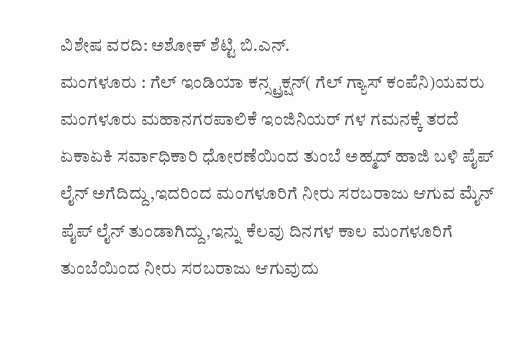ವಿಶೇಷ ವರದಿ: ಅಶೋಕ್ ಶೆಟ್ಟಿ ಬಿ.ಎನ್.
ಮಂಗಳೂರು : ಗೆಲ್ ಇಂಡಿಯಾ ಕನ್ಸ್ಟ್ರಕ್ಷನ್( ಗೆಲ್ ಗ್ಯಾಸ್ ಕಂಪೆನಿ)ಯವರು ಮಂಗಳೂರು ಮಹಾನಗರಪಾಲಿಕೆ ಇಂಜಿನಿಯರ್ ಗಳ ಗಮನಕ್ಕೆ ತರದೆ ಏಕಾಏಕಿ ಸರ್ವಾಧಿಕಾರಿ ಧೋರಣೆಯಿಂದ ತುಂಬೆ ಅಹ್ಮದ್ ಹಾಜಿ ಬಳಿ ಪೈಪ್ ಲೈನ್ ಅಗೆದಿದ್ದು,ಇದರಿಂದ ಮಂಗಳೂರಿಗೆ ನೀರು ಸರಬರಾಜು ಆಗುವ ಮೈನ್ ಪೈಪ್ ಲೈನ್ ತುಂಡಾಗಿದ್ದು,ಇನ್ನು ಕೆಲವು ದಿನಗಳ ಕಾಲ ಮಂಗಳೂರಿಗೆ ತುಂಬೆಯಿಂದ ನೀರು ಸರಬರಾಜು ಆಗುವುದು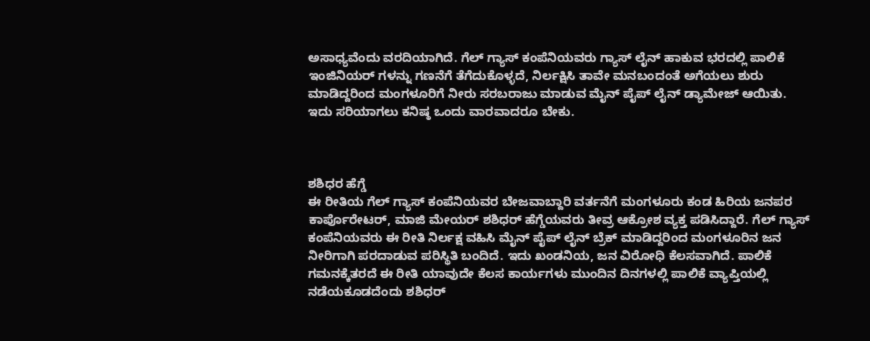ಅಸಾಧ್ಯವೆಂದು ವರದಿಯಾಗಿದೆ. ಗೆಲ್ ಗ್ಯಾಸ್ ಕಂಪೆನಿಯವರು ಗ್ಯಾಸ್ ಲೈನ್ ಹಾಕುವ ಭರದಲ್ಲಿ ಪಾಲಿಕೆ ಇಂಜಿನಿಯರ್ ಗಳನ್ನು ಗಣನೆಗೆ ತೆಗೆದುಕೊಳ್ಳದೆ, ನಿರ್ಲಕ್ಷಿಸಿ ತಾವೇ ಮನಬಂದಂತೆ ಅಗೆಯಲು ಶುರು ಮಾಡಿದ್ದರಿಂದ ಮಂಗಳೂರಿಗೆ ನೀರು ಸರಬರಾಜು ಮಾಡುವ ಮೈನ್ ಪೈಪ್ ಲೈನ್ ಡ್ಯಾಮೇಜ್ ಆಯಿತು. ಇದು ಸರಿಯಾಗಲು ಕನಿಷ್ಠ ಒಂದು ವಾರವಾದರೂ ಬೇಕು.



ಶಶಿಧರ ಹೆಗ್ಡೆ
ಈ ರೀತಿಯ ಗೆಲ್ ಗ್ಯಾಸ್ ಕಂಪೆನಿಯವರ ಬೇಜವಾಬ್ದಾರಿ ವರ್ತನೆಗೆ ಮಂಗಳೂರು ಕಂಡ ಹಿರಿಯ ಜನಪರ ಕಾರ್ಪೊರೇಟರ್, ಮಾಜಿ ಮೇಯರ್ ಶಶಿಧರ್ ಹೆಗ್ಡೆಯವರು ತೀವ್ರ ಆಕ್ರೋಶ ವ್ಯಕ್ತ ಪಡಿಸಿದ್ದಾರೆ. ಗೆಲ್ ಗ್ಯಾಸ್ ಕಂಪೆನಿಯವರು ಈ ರೀತಿ ನಿರ್ಲಕ್ಷ ವಹಿಸಿ ಮೈನ್ ಪೈಪ್ ಲೈನ್ ಬ್ರೆಕ್ ಮಾಡಿದ್ದರಿಂದ ಮಂಗಳೂರಿನ ಜನ ನೀರಿಗಾಗಿ ಪರದಾಡುವ ಪರಿಸ್ಥಿತಿ ಬಂದಿದೆ. ಇದು ಖಂಡನಿಯ, ಜನ ವಿರೋಧಿ ಕೆಲಸವಾಗಿದೆ. ಪಾಲಿಕೆ ಗಮನಕ್ಕೆತರದೆ ಈ ರೀತಿ ಯಾವುದೇ ಕೆಲಸ ಕಾರ್ಯಗಳು ಮುಂದಿನ ದಿನಗಳಲ್ಲಿ ಪಾಲಿಕೆ ವ್ಯಾಪ್ತಿಯಲ್ಲಿ ನಡೆಯಕೂಡದೆಂದು ಶಶಿಧರ್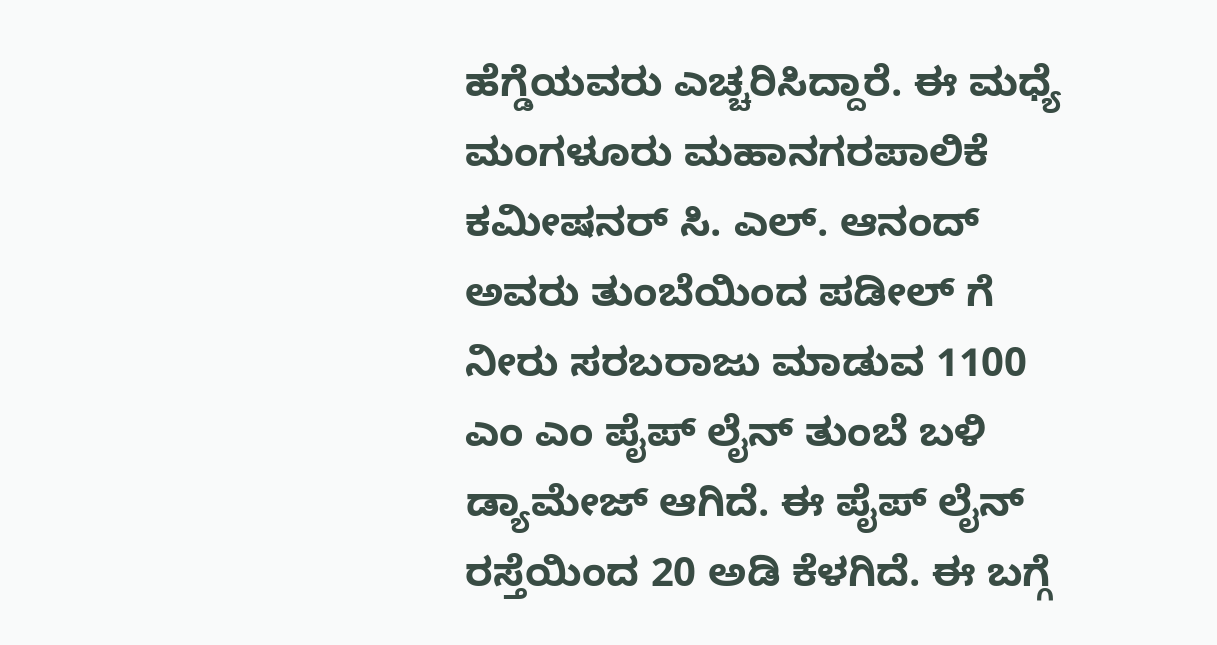ಹೆಗ್ಡೆಯವರು ಎಚ್ಚರಿಸಿದ್ದಾರೆ. ಈ ಮಧ್ಯೆ ಮಂಗಳೂರು ಮಹಾನಗರಪಾಲಿಕೆ ಕಮೀಷನರ್ ಸಿ. ಎಲ್. ಆನಂದ್ ಅವರು ತುಂಬೆಯಿಂದ ಪಡೀಲ್ ಗೆ ನೀರು ಸರಬರಾಜು ಮಾಡುವ 1100 ಎಂ ಎಂ ಪೈಪ್ ಲೈನ್ ತುಂಬೆ ಬಳಿ ಡ್ಯಾಮೇಜ್ ಆಗಿದೆ. ಈ ಪೈಪ್ ಲೈನ್ ರಸ್ತೆಯಿಂದ 20 ಅಡಿ ಕೆಳಗಿದೆ. ಈ ಬಗ್ಗೆ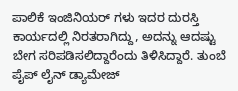ಪಾಲಿಕೆ ಇಂಜಿನಿಯರ್ ಗಳು ಇದರ ದುರಸ್ತಿ ಕಾರ್ಯದಲ್ಲಿ ನಿರತರಾಗಿದ್ದು, ಅದನ್ನು ಆದಷ್ಟು ಬೇಗ ಸರಿಪಡಿಸಲಿದ್ದಾರೆಂದು ತಿಳಿಸಿದ್ದಾರೆ. ತುಂಬೆ ಪೈಪ್ ಲೈನ್ ಡ್ಯಾಮೇಜ್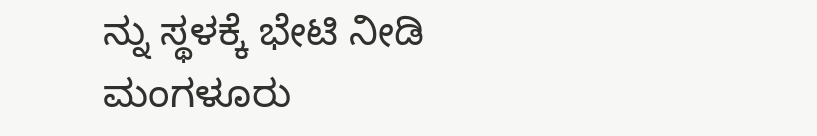ನ್ನು ಸ್ಥಳಕ್ಕೆ ಭೇಟಿ ನೀಡಿ ಮಂಗಳೂರು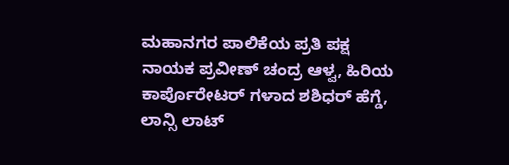ಮಹಾನಗರ ಪಾಲಿಕೆಯ ಪ್ರತಿ ಪಕ್ಷ ನಾಯಕ ಪ್ರವೀಣ್ ಚಂದ್ರ ಆಳ್ವ, ಹಿರಿಯ ಕಾರ್ಪೊರೇಟರ್ ಗಳಾದ ಶಶಿಧರ್ ಹೆಗ್ಡೆ, ಲಾನ್ಸಿ ಲಾಟ್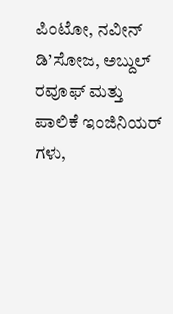ಪಿಂಟೋ, ನವೀನ್ ಡಿ’ಸೋಜ, ಅಬ್ದುಲ್ ರವೂಫ್ ಮತ್ತು ಪಾಲಿಕೆ ಇಂಜಿನಿಯರ್ ಗಳು,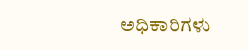ಅಧಿಕಾರಿಗಳು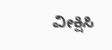ವೀಕ್ಷಿಸಿ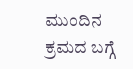ಮುಂದಿನ ಕ್ರಮದ ಬಗ್ಗೆ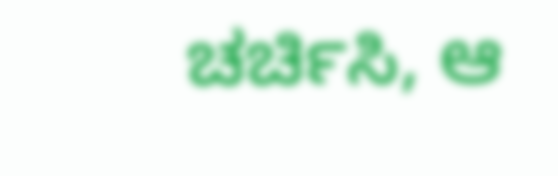ಚರ್ಚಿಸಿ, ಆ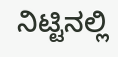ನಿಟ್ಟಿನಲ್ಲಿ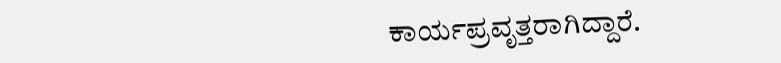ಕಾರ್ಯಪ್ರವೃತ್ತರಾಗಿದ್ದಾರೆ.